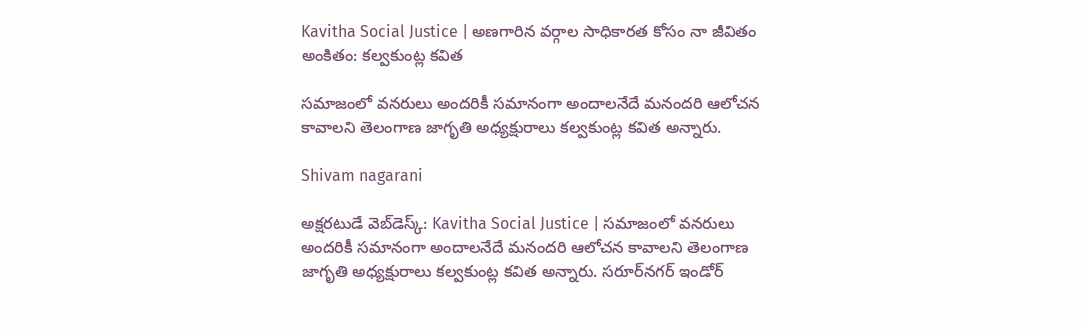Kavitha Social Justice | అణగారిన వర్గాల సాధికారత కోసం నా జీవితం అంకితం: కల్వకుంట్ల కవిత

సమాజంలో వనరులు అందరికీ సమానంగా అందాలనేదే మనందరి ఆలోచన కావాలని తెలంగాణ జాగృతి అధ్యక్షురాలు కల్వకుంట్ల కవిత అన్నారు.

Shivam nagarani

అక్షరటుడే వెబ్‌డెస్క్: Kavitha Social Justice | సమాజంలో వనరులు అందరికీ సమానంగా అందాలనేదే మనందరి ఆలోచన కావాలని తెలంగాణ జాగృతి అధ్యక్షురాలు కల్వకుంట్ల కవిత అన్నారు. సరూర్‌నగర్ ఇండోర్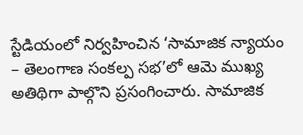స్టేడియంలో నిర్వహించిన ‘సామాజిక న్యాయం – తెలంగాణ సంకల్ప సభ’లో ఆమె ముఖ్య అతిథిగా పాల్గొని ప్రసంగించారు. సామాజిక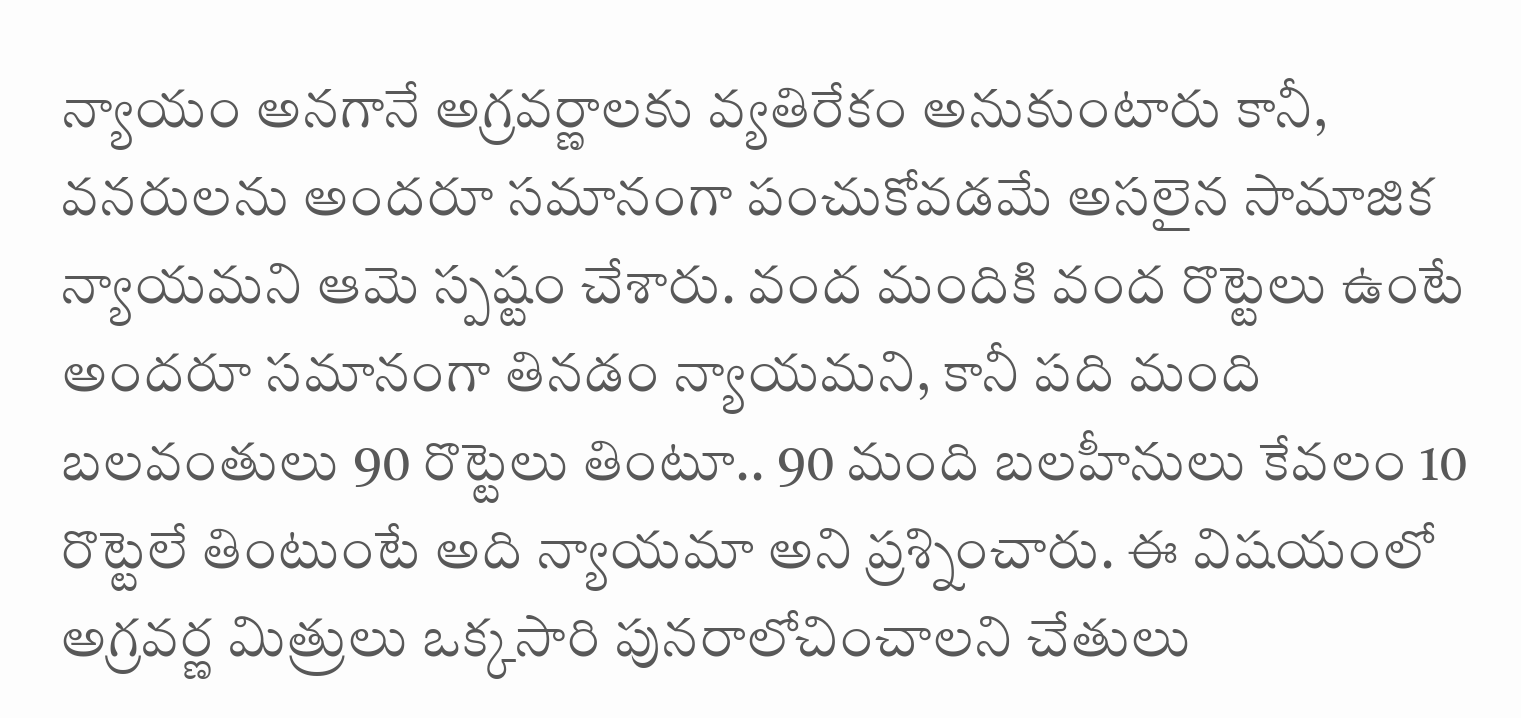న్యాయం అనగానే అగ్రవర్ణాలకు వ్యతిరేకం అనుకుంటారు కానీ, వనరులను అందరూ సమానంగా పంచుకోవడమే అసలైన సామాజిక న్యాయమని ఆమె స్పష్టం చేశారు. వంద మందికి వంద రొట్టెలు ఉంటే అందరూ సమానంగా తినడం న్యాయమని, కానీ పది మంది బలవంతులు 90 రొట్టెలు తింటూ.. 90 మంది బలహీనులు కేవలం 10 రొట్టెలే తింటుంటే అది న్యాయమా అని ప్రశ్నించారు. ఈ విషయంలో అగ్రవర్ణ మిత్రులు ఒక్కసారి పునరాలోచించాలని చేతులు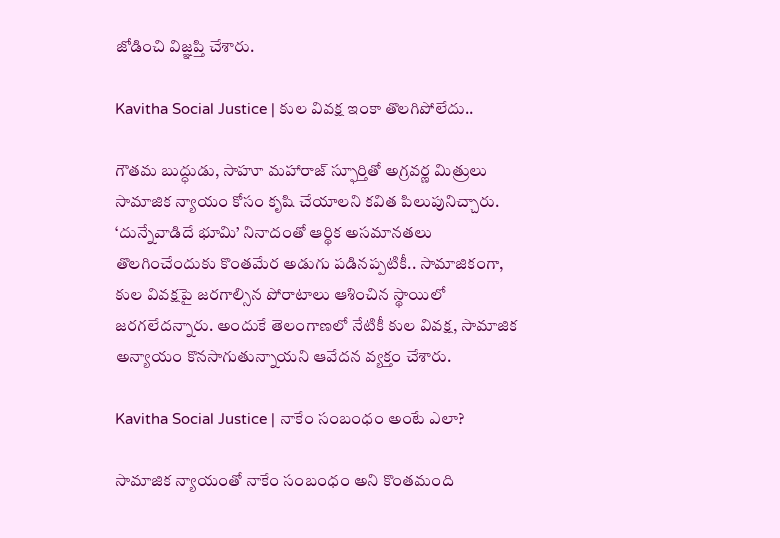జోడించి విజ్ఞప్తి చేశారు.

Kavitha Social Justice | కుల వివక్ష ఇంకా తొలగిపోలేదు..

గౌతమ బుద్ధుడు, సాహూ మహారాజ్ స్ఫూర్తితో అగ్రవర్ణ మిత్రులు సామాజిక న్యాయం కోసం కృషి చేయాలని కవిత పిలుపునిచ్చారు. ‘దున్నేవాడిదే భూమి’ నినాదంతో ఆర్థిక అసమానతలు తొలగించేందుకు కొంతమేర అడుగు పడినప్పటికీ.. సామాజికంగా, కుల వివక్షపై జరగాల్సిన పోరాటాలు ఆశించిన స్థాయిలో జరగలేదన్నారు. అందుకే తెలంగాణలో నేటికీ కుల వివక్ష, సామాజిక అన్యాయం కొనసాగుతున్నాయని ఆవేదన వ్యక్తం చేశారు.

Kavitha Social Justice | నాకేం సంబంధం అంటే ఎలా?

సామాజిక న్యాయంతో నాకేం సంబంధం అని కొంతమంది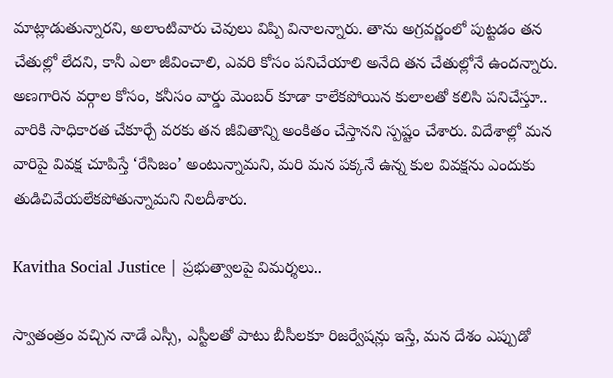మాట్లాడుతున్నారని, అలాంటివారు చెవులు విప్పి వినాలన్నారు. తాను అగ్రవర్ణంలో పుట్టడం తన చేతుల్లో లేదని, కానీ ఎలా జీవించాలి, ఎవరి కోసం పనిచేయాలి అనేది తన చేతుల్లోనే ఉందన్నారు. అణగారిన వర్గాల కోసం, కనీసం వార్డు మెంబర్ కూడా కాలేకపోయిన కులాలతో కలిసి పనిచేస్తూ.. వారికి సాధికారత చేకూర్చే వరకు తన జీవితాన్ని అంకితం చేస్తానని స్పష్టం చేశారు. విదేశాల్లో మన వారిపై వివక్ష చూపిస్తే ‘రేసిజం’ అంటున్నామని, మరి మన పక్కనే ఉన్న కుల వివక్షను ఎందుకు తుడిచివేయలేకపోతున్నామని నిలదీశారు.

Kavitha Social Justice | ప్రభుత్వాలపై విమర్శలు..

స్వాతంత్రం వచ్చిన నాడే ఎస్సీ, ఎస్టీలతో పాటు బీసీలకూ రిజర్వేషన్లు ఇస్తే, మన దేశం ఎప్పుడో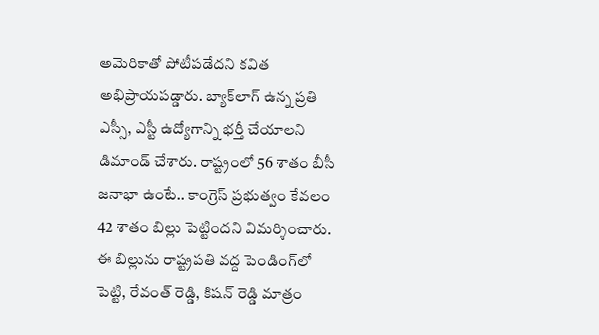అమెరికాతో పోటీపడేదని కవిత అభిప్రాయపడ్డారు. బ్యాక్‌లాగ్ ఉన్న ప్రతి ఎస్సీ, ఎస్టీ ఉద్యోగాన్ని భర్తీ చేయాలని డిమాండ్ చేశారు. రాష్ట్రంలో 56 శాతం బీసీ జనాభా ఉంటే.. కాంగ్రెస్ ప్రభుత్వం కేవలం 42 శాతం బిల్లు పెట్టిందని విమర్శించారు. ఈ బిల్లును రాష్ట్రపతి వద్ద పెండింగ్‌లో పెట్టి, రేవంత్ రెడ్డి, కిషన్ రెడ్డి మాత్రం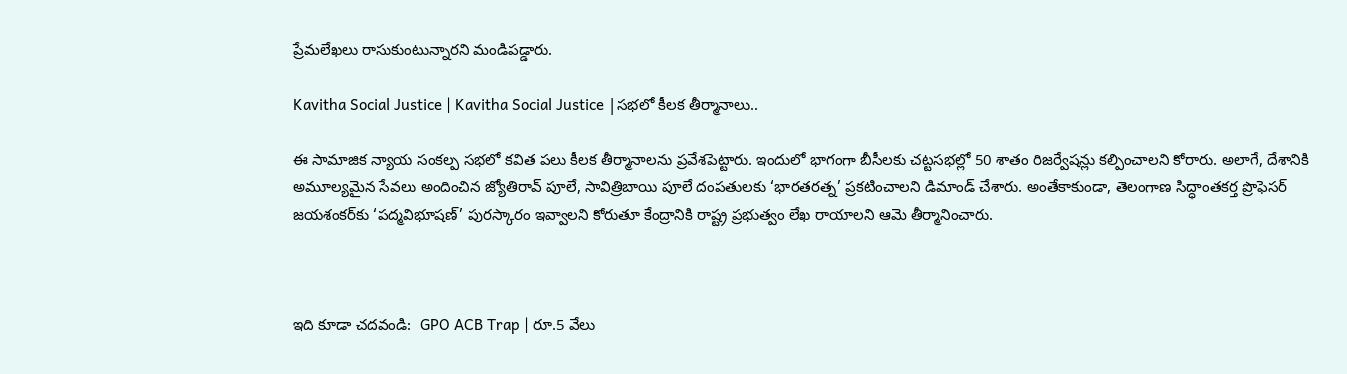ప్రేమలేఖలు రాసుకుంటున్నారని మండిపడ్డారు.

Kavitha Social Justice | Kavitha Social Justice |సభలో కీలక తీర్మానాలు..

ఈ సామాజిక న్యాయ సంకల్ప సభలో కవిత పలు కీలక తీర్మానాలను ప్రవేశపెట్టారు. ఇందులో భాగంగా బీసీలకు చట్టసభల్లో 50 శాతం రిజర్వేషన్లు కల్పించాలని కోరారు. అలాగే, దేశానికి అమూల్యమైన సేవలు అందించిన జ్యోతిరావ్ పూలే, సావిత్రిబాయి పూలే దంపతులకు ‘భారతరత్న’ ప్రకటించాలని డిమాండ్ చేశారు. అంతేకాకుండా, తెలంగాణ సిద్ధాంతకర్త ప్రొఫెసర్ జయశంకర్‌కు ‘పద్మవిభూషణ్’ పురస్కారం ఇవ్వాలని కోరుతూ కేంద్రానికి రాష్ట్ర ప్రభుత్వం లేఖ రాయాలని ఆమె తీర్మానించారు.



ఇది కూడా చదవండి:  GPO ACB Trap | రూ.5 వేలు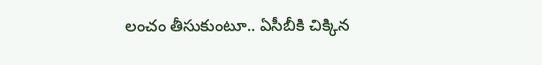లంచం తీసుకుంటూ.. ఏసీబీకి చిక్కిన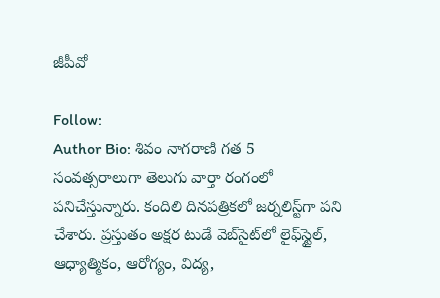జీపీవో

Follow:
Author Bio: శివం నాగరాణి గత 5 సంవత్సరాలుగా తెలుగు వార్తా రంగంలో పనిచేస్తున్నారు. కందిలి దినపత్రికలో జర్నలిస్ట్‌గా పని చేశారు. ప్రస్తుతం అక్షర టుడే వెబ్‌సైట్‌లో లైఫ్‌స్టైల్, ఆధ్యాత్మికం, ఆరోగ్యం, విద్య,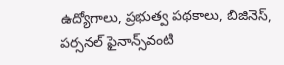ఉద్యోగాలు, ప్రభుత్వ పథకాలు, బిజినెస్, పర్సనల్ ఫైనాన్స్‌వంటి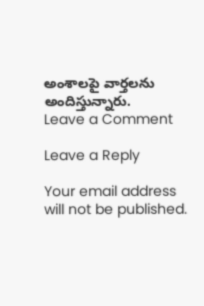అంశాలపై వార్తలను అందిస్తున్నారు.
Leave a Comment

Leave a Reply

Your email address will not be published.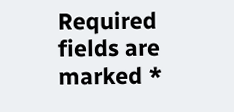Required fields are marked *